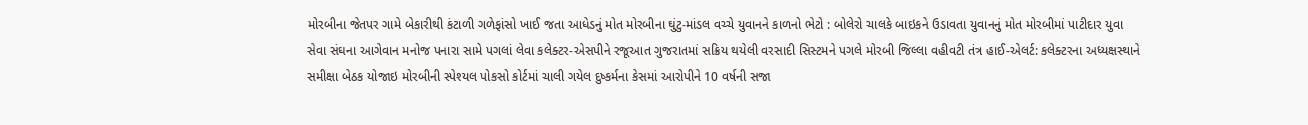મોરબીના જેતપર ગામે બેકારીથી કંટાળી ગળેફાંસો ખાઈ જતા આધેડનું મોત મોરબીના ઘુંટુ-માંડલ વચ્ચે યુવાનને કાળનો ભેટો : બોલેરો ચાલકે બાઇકને ઉડાવતા યુવાનનું મોત મોરબીમાં પાટીદાર યુવા સેવા સંઘના આગેવાન મનોજ પનારા સામે પગલાં લેવા કલેક્ટર-એસપીને રજૂઆત ગુજરાતમાં સક્રિય થયેલી વરસાદી સિસ્ટમને પગલે મોરબી જિલ્લા વહીવટી તંત્ર હાઈ-એલર્ટ: કલેક્ટરના અધ્યક્ષસ્થાને સમીક્ષા બેઠક યોજાઇ મોરબીની સ્પેશ્યલ પોકસો કોર્ટમાં ચાલી ગયેલ દુષ્કર્મના કેસમાં આરોપીને 10 વર્ષની સજા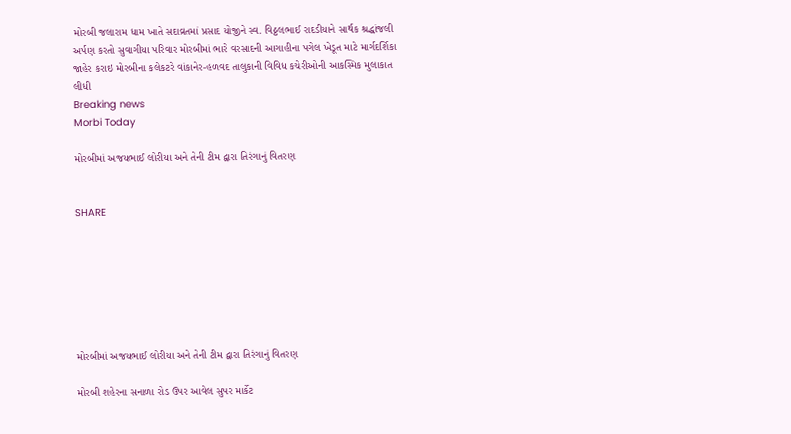મોરબી જલારામ ધામ ખાતે સદાવ્રતમાં પ્રસાદ યોજીને સ્વ. વિઠ્ઠલભાઈ રાદડીયાને સાર્થક શ્રદ્ધાંજલી અર્પણ કરતો સુવાગીયા પરિવાર મોરબીમાં ભારે વરસાદની આગાહીના પગેલ ખેડૂત માટે માર્ગદર્શિકા જાહેર કરાઇ મોરબીના કલેકટરે વાંકાનેર-હળવદ તાલુકાની વિવિધ કચેરીઓની આકસ્મિક મુલાકાત લીધી
Breaking news
Morbi Today

મોરબીમાં અજયભાઈ લોરીયા અને તેની ટીમ દ્વારા તિરંગાનું વિતરણ


SHARE







મોરબીમાં અજયભાઈ લોરીયા અને તેની ટીમ દ્વારા તિરંગાનું વિતરણ

મોરબી શહેરના સનાળા રોડ ઉપર આવેલ સુપર માર્કેટ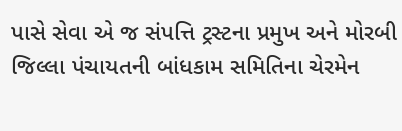પાસે સેવા એ જ સંપત્તિ ટ્રસ્ટના પ્રમુખ અને મોરબી જિલ્લા પંચાયતની બાંધકામ સમિતિના ચેરમેન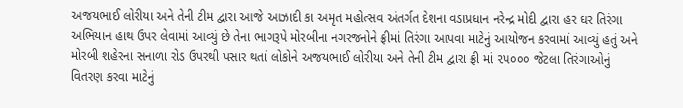અજયભાઈ લોરીયા અને તેની ટીમ દ્વારા આજે આઝાદી કા અમૃત મહોત્સવ અંતર્ગત દેશના વડાપ્રધાન નરેન્દ્ર મોદી દ્વારા હર ઘર તિરંગા અભિયાન હાથ ઉપર લેવામાં આવ્યું છે તેના ભાગરૂપે મોરબીના નગરજનોને ફ્રીમાં તિરંગા આપવા માટેનું આયોજન કરવામાં આવ્યું હતું અને મોરબી શહેરના સનાળા રોડ ઉપરથી પસાર થતાં લોકોને અજયભાઈ લોરીયા અને તેની ટીમ દ્વારા ફ્રી માં ૨૫૦૦૦ જેટલા તિરંગાઓનું વિતરણ કરવા માટેનું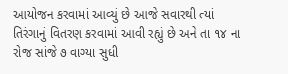આયોજન કરવામાં આવ્યું છે આજે સવારથી ત્યાં તિરંગાનું વિતરણ કરવામાં આવી રહ્યું છે અને તા ૧૪ ના રોજ સાંજે ૭ વાગ્યા સુધી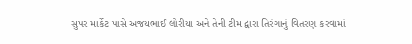સુપર માર્કેટ પાસે અજયભાઈ લોરીયા અને તેની ટીમ દ્વારા તિરંગાનું વિતરણ કરવામાં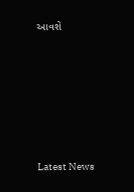આવશે






Latest News